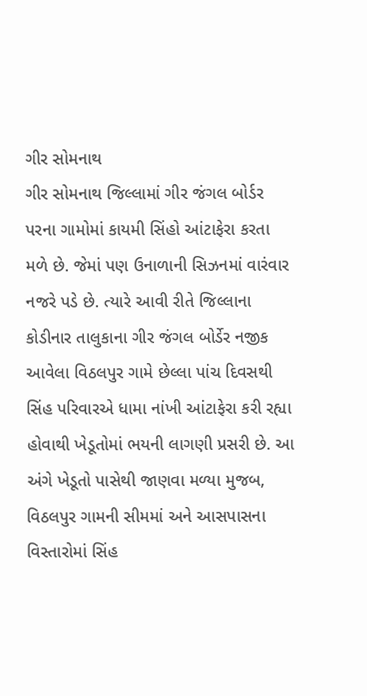ગીર સોમનાથ
ગીર સોમનાથ જિલ્લામાં ગીર જંગલ બોર્ડર પરના ગામોમાં કાયમી સિંહો આંટાફેરા કરતા મળે છે. જેમાં પણ ઉનાળાની સિઝનમાં વારંવાર નજરે પડે છે. ત્યારે આવી રીતે જિલ્લાના કોડીનાર તાલુકાના ગીર જંગલ બોર્ડેર નજીક આવેલા વિઠલપુર ગામે છેલ્લા પાંચ દિવસથી સિંહ પરિવારએ ધામા નાંખી આંટાફેરા કરી રહ્યા હોવાથી ખેડૂતોમાં ભયની લાગણી પ્રસરી છે. આ અંગે ખેડૂતો પાસેથી જાણવા મળ્યા મુજબ, વિઠલપુર ગામની સીમમાં અને આસપાસના વિસ્તારોમાં સિંહ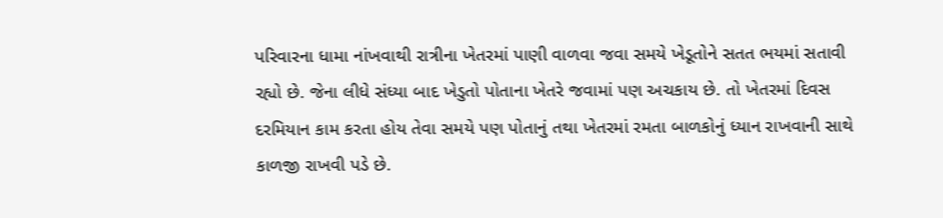પરિવારના ધામા નાંખવાથી રાત્રીના ખેતરમાં પાણી વાળવા જવા સમયે ખેડૂતોને સતત ભયમાં સતાવી રહ્યો છે. જેના લીધે સંધ્યા બાદ ખેડુતો પોતાના ખેતરે જવામાં પણ અચકાય છે. તો ખેતરમાં દિવસ દરમિયાન કામ કરતા હોય તેવા સમયે પણ પોતાનું તથા ખેતરમાં રમતા બાળકોનું ધ્યાન રાખવાની સાથે કાળજી રાખવી પડે છે.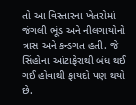તો આ વિસ્તારના ખેતરોમાં જંગલી ભૂંડ અને નીલગાયોનો ત્રાસ અને કન્ડગત હતી. જે સિંહોના આંટાફેરાથી બંધ થઈ ગઈ હોવાથી ફાયદો પણ થયો છે.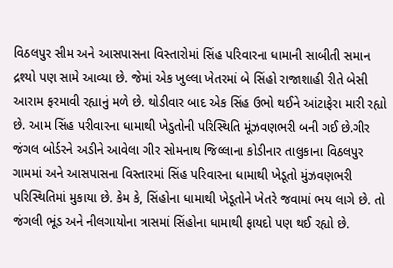વિઠલપુર સીમ અને આસપાસના વિસ્તારોમાં સિંહ પરિવારના ધામાની સાબીતી સમાન દ્રશ્યો પણ સામે આવ્યા છે. જેમાં એક ખુલ્લા ખેતરમાં બે સિંહો રાજાશાહી રીતે બેસી આરામ ફરમાવી રહ્યાનું મળે છે. થોડીવાર બાદ એક સિંહ ઉભો થઈને આંટાફેરા મારી રહ્યો છે. આમ સિંહ પરીવારના ધામાથી ખેડુતોની પરિસ્થિતિ મૂંઝવણભરી બની ગઈ છે.ગીર જંગલ બોર્ડરને અડીને આવેલા ગીર સોમનાથ જિલ્લાના કોડીનાર તાલુકાના વિઠલપુર ગામમાં અને આસપાસના વિસ્તારમાં સિંહ પરિવારના ધામાથી ખેડૂતો મુંઝવણભરી પરિસ્થિતિમાં મુકાયા છે. કેમ કે, સિંહોના ધામાથી ખેડૂતોને ખેતરે જવામાં ભય લાગે છે. તો જંગલી ભૂંડ અને નીલગાયોના ત્રાસમાં સિંહોના ધામાથી ફાયદો પણ થઈ રહ્યો છે.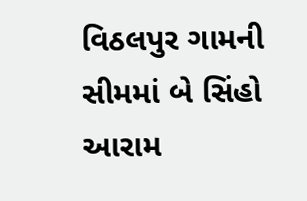વિઠલપુર ગામની સીમમાં બે સિંહો આરામ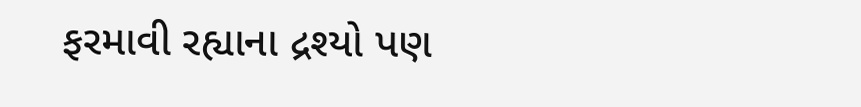ફરમાવી રહ્યાના દ્રશ્યો પણ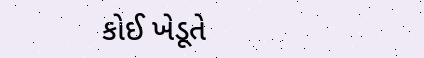કોઈ ખેડૂતે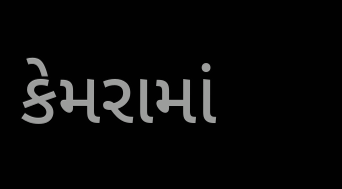કેમરામાં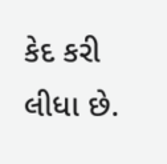કેદ કરી લીધા છે.